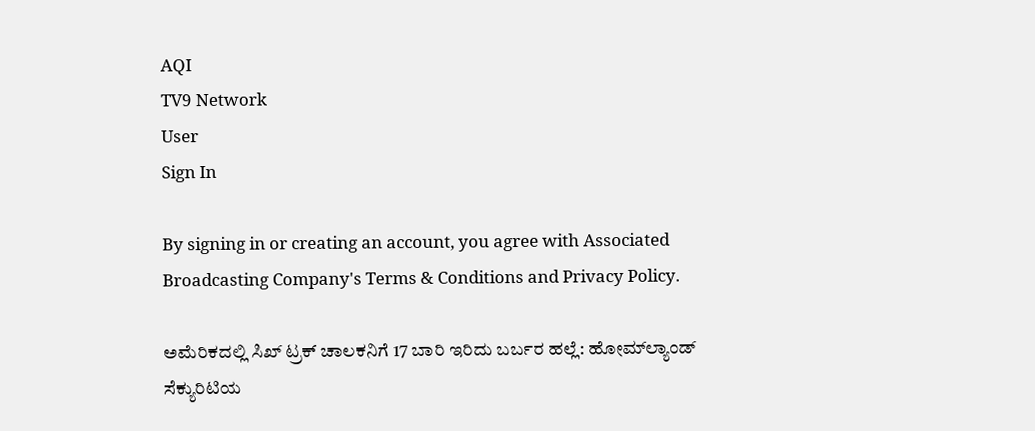AQI
TV9 Network
User
Sign In

By signing in or creating an account, you agree with Associated Broadcasting Company's Terms & Conditions and Privacy Policy.

ಅಮೆರಿಕದಲ್ಲಿ ಸಿಖ್ ಟ್ರಕ್ ಚಾಲಕನಿಗೆ 17 ಬಾರಿ ಇರಿದು ಬರ್ಬರ ಹಲ್ಲೆ: ಹೋಮ್‌ಲ್ಯಾಂಡ್ ಸೆಕ್ಯುರಿಟಿಯ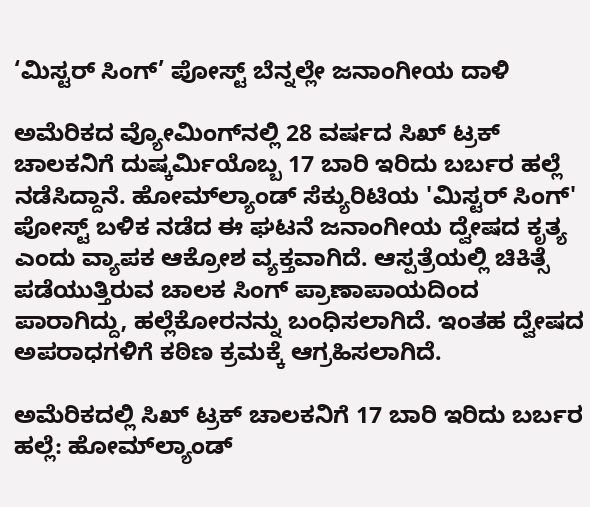‘ಮಿಸ್ಟರ್ ಸಿಂಗ್’ ಪೋಸ್ಟ್ ಬೆನ್ನಲ್ಲೇ ಜನಾಂಗೀಯ ದಾಳಿ

ಅಮೆರಿಕದ ವ್ಯೋಮಿಂಗ್‌ನಲ್ಲಿ 28 ವರ್ಷದ ಸಿಖ್ ಟ್ರಕ್ ಚಾಲಕನಿಗೆ ದುಷ್ಕರ್ಮಿಯೊಬ್ಬ 17 ಬಾರಿ ಇರಿದು ಬರ್ಬರ ಹಲ್ಲೆ ನಡೆಸಿದ್ದಾನೆ. ಹೋಮ್‌ಲ್ಯಾಂಡ್ ಸೆಕ್ಯುರಿಟಿಯ 'ಮಿಸ್ಟರ್ ಸಿಂಗ್' ಪೋಸ್ಟ್ ಬಳಿಕ ನಡೆದ ಈ ಘಟನೆ ಜನಾಂಗೀಯ ದ್ವೇಷದ ಕೃತ್ಯ ಎಂದು ವ್ಯಾಪಕ ಆಕ್ರೋಶ ವ್ಯಕ್ತವಾಗಿದೆ. ಆಸ್ಪತ್ರೆಯಲ್ಲಿ ಚಿಕಿತ್ಸೆ ಪಡೆಯುತ್ತಿರುವ ಚಾಲಕ ಸಿಂಗ್ ಪ್ರಾಣಾಪಾಯದಿಂದ ಪಾರಾಗಿದ್ದು, ಹಲ್ಲೆಕೋರನನ್ನು ಬಂಧಿಸಲಾಗಿದೆ. ಇಂತಹ ದ್ವೇಷದ ಅಪರಾಧಗಳಿಗೆ ಕಠಿಣ ಕ್ರಮಕ್ಕೆ ಆಗ್ರಹಿಸಲಾಗಿದೆ.

ಅಮೆರಿಕದಲ್ಲಿ ಸಿಖ್ ಟ್ರಕ್ ಚಾಲಕನಿಗೆ 17 ಬಾರಿ ಇರಿದು ಬರ್ಬರ ಹಲ್ಲೆ: ಹೋಮ್‌ಲ್ಯಾಂಡ್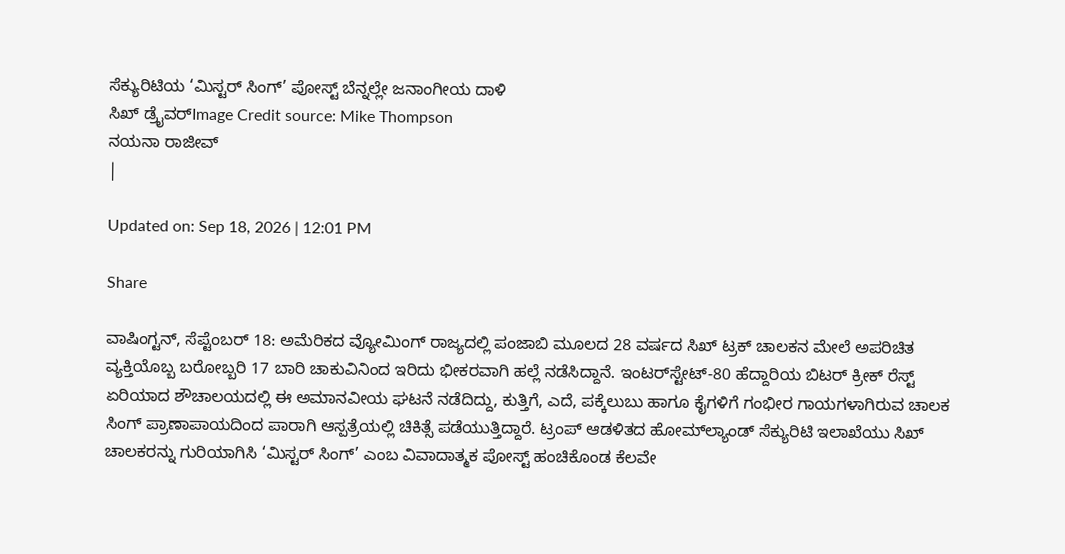ಸೆಕ್ಯುರಿಟಿಯ ‘ಮಿಸ್ಟರ್ ಸಿಂಗ್’ ಪೋಸ್ಟ್ ಬೆನ್ನಲ್ಲೇ ಜನಾಂಗೀಯ ದಾಳಿ
ಸಿಖ್ ಡ್ರೈವರ್Image Credit source: Mike Thompson
ನಯನಾ ರಾಜೀವ್
|

Updated on: Sep 18, 2026 | 12:01 PM

Share

ವಾಷಿಂಗ್ಟನ್, ಸೆಪ್ಟೆಂಬರ್ 18: ಅಮೆರಿಕದ ವ್ಯೋಮಿಂಗ್ ರಾಜ್ಯದಲ್ಲಿ ಪಂಜಾಬಿ ಮೂಲದ 28 ವರ್ಷದ ಸಿಖ್ ಟ್ರಕ್ ಚಾಲಕನ ಮೇಲೆ ಅಪರಿಚಿತ ವ್ಯಕ್ತಿಯೊಬ್ಬ ಬರೋಬ್ಬರಿ 17 ಬಾರಿ ಚಾಕುವಿನಿಂದ ಇರಿದು ಭೀಕರವಾಗಿ ಹಲ್ಲೆ ನಡೆಸಿದ್ದಾನೆ. ಇಂಟರ್‌ಸ್ಟೇಟ್-80 ಹೆದ್ದಾರಿಯ ಬಿಟರ್ ಕ್ರೀಕ್ ರೆಸ್ಟ್ ಏರಿಯಾದ ಶೌಚಾಲಯದಲ್ಲಿ ಈ ಅಮಾನವೀಯ ಘಟನೆ ನಡೆದಿದ್ದು, ಕುತ್ತಿಗೆ, ಎದೆ, ಪಕ್ಕೆಲುಬು ಹಾಗೂ ಕೈಗಳಿಗೆ ಗಂಭೀರ ಗಾಯಗಳಾಗಿರುವ ಚಾಲಕ ಸಿಂಗ್ ಪ್ರಾಣಾಪಾಯದಿಂದ ಪಾರಾಗಿ ಆಸ್ಪತ್ರೆಯಲ್ಲಿ ಚಿಕಿತ್ಸೆ ಪಡೆಯುತ್ತಿದ್ದಾರೆ. ಟ್ರಂಪ್ ಆಡಳಿತದ ಹೋಮ್‌ಲ್ಯಾಂಡ್ ಸೆಕ್ಯುರಿಟಿ ಇಲಾಖೆಯು ಸಿಖ್ ಚಾಲಕರನ್ನು ಗುರಿಯಾಗಿಸಿ ‘ಮಿಸ್ಟರ್ ಸಿಂಗ್’ ಎಂಬ ವಿವಾದಾತ್ಮಕ ಪೋಸ್ಟ್ ಹಂಚಿಕೊಂಡ ಕೆಲವೇ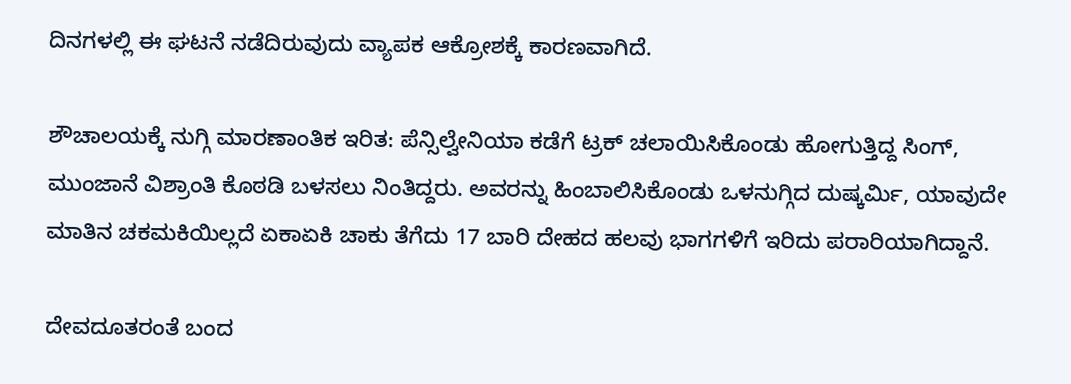ದಿನಗಳಲ್ಲಿ ಈ ಘಟನೆ ನಡೆದಿರುವುದು ವ್ಯಾಪಕ ಆಕ್ರೋಶಕ್ಕೆ ಕಾರಣವಾಗಿದೆ.

ಶೌಚಾಲಯಕ್ಕೆ ನುಗ್ಗಿ ಮಾರಣಾಂತಿಕ ಇರಿತ: ಪೆನ್ಸಿಲ್ವೇನಿಯಾ ಕಡೆಗೆ ಟ್ರಕ್ ಚಲಾಯಿಸಿಕೊಂಡು ಹೋಗುತ್ತಿದ್ದ ಸಿಂಗ್, ಮುಂಜಾನೆ ವಿಶ್ರಾಂತಿ ಕೊಠಡಿ ಬಳಸಲು ನಿಂತಿದ್ದರು. ಅವರನ್ನು ಹಿಂಬಾಲಿಸಿಕೊಂಡು ಒಳನುಗ್ಗಿದ ದುಷ್ಕರ್ಮಿ, ಯಾವುದೇ ಮಾತಿನ ಚಕಮಕಿಯಿಲ್ಲದೆ ಏಕಾಏಕಿ ಚಾಕು ತೆಗೆದು 17 ಬಾರಿ ದೇಹದ ಹಲವು ಭಾಗಗಳಿಗೆ ಇರಿದು ಪರಾರಿಯಾಗಿದ್ದಾನೆ.

ದೇವದೂತರಂತೆ ಬಂದ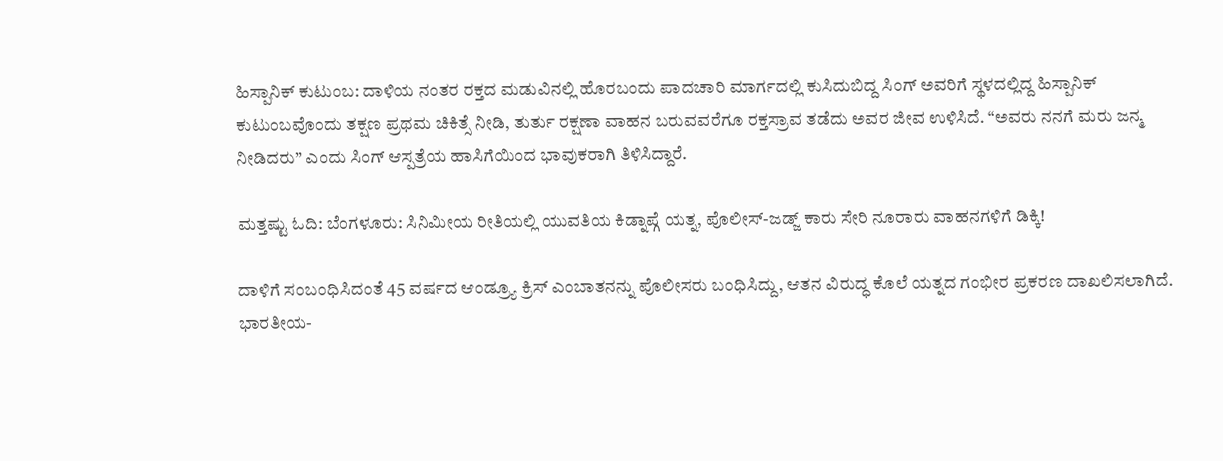ಹಿಸ್ಪಾನಿಕ್ ಕುಟುಂಬ: ದಾಳಿಯ ನಂತರ ರಕ್ತದ ಮಡುವಿನಲ್ಲಿ ಹೊರಬಂದು ಪಾದಚಾರಿ ಮಾರ್ಗದಲ್ಲಿ ಕುಸಿದುಬಿದ್ದ ಸಿಂಗ್ ಅವರಿಗೆ ಸ್ಥಳದಲ್ಲಿದ್ದ ಹಿಸ್ಪಾನಿಕ್ ಕುಟುಂಬವೊಂದು ತಕ್ಷಣ ಪ್ರಥಮ ಚಿಕಿತ್ಸೆ ನೀಡಿ, ತುರ್ತು ರಕ್ಷಣಾ ವಾಹನ ಬರುವವರೆಗೂ ರಕ್ತಸ್ರಾವ ತಡೆದು ಅವರ ಜೀವ ಉಳಿಸಿದೆ. “ಅವರು ನನಗೆ ಮರು ಜನ್ಮ ನೀಡಿದರು” ಎಂದು ಸಿಂಗ್ ಆಸ್ಪತ್ರೆಯ ಹಾಸಿಗೆಯಿಂದ ಭಾವುಕರಾಗಿ ತಿಳಿಸಿದ್ದಾರೆ.

ಮತ್ತಷ್ಟು ಓದಿ: ಬೆಂಗಳೂರು: ಸಿನಿಮೀಯ ರೀತಿಯಲ್ಲಿ ಯುವತಿಯ ಕಿಡ್ನಾಪ್ಗೆ ಯತ್ನ, ಪೊಲೀಸ್-ಜಡ್ಜ್ ಕಾರು ಸೇರಿ ನೂರಾರು ವಾಹನಗಳಿಗೆ ಡಿಕ್ಕಿ!

ದಾಳಿಗೆ ಸಂಬಂಧಿಸಿದಂತೆ 45 ವರ್ಷದ ಆಂಡ್ರ್ಯೂ ಕ್ರಿಸ್ ಎಂಬಾತನನ್ನು ಪೊಲೀಸರು ಬಂಧಿಸಿದ್ದು, ಆತನ ವಿರುದ್ಧ ಕೊಲೆ ಯತ್ನದ ಗಂಭೀರ ಪ್ರಕರಣ ದಾಖಲಿಸಲಾಗಿದೆ. ಭಾರತೀಯ-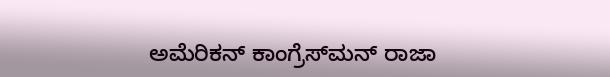ಅಮೆರಿಕನ್ ಕಾಂಗ್ರೆಸ್‌ಮನ್ ರಾಜಾ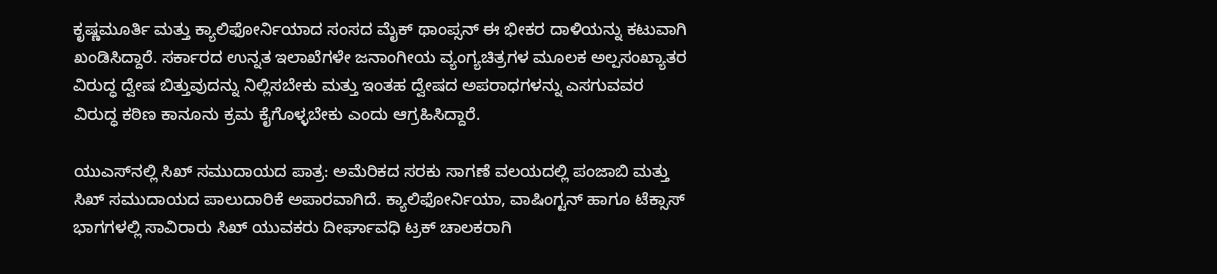ಕೃಷ್ಣಮೂರ್ತಿ ಮತ್ತು ಕ್ಯಾಲಿಫೋರ್ನಿಯಾದ ಸಂಸದ ಮೈಕ್ ಥಾಂಪ್ಸನ್ ಈ ಭೀಕರ ದಾಳಿಯನ್ನು ಕಟುವಾಗಿ ಖಂಡಿಸಿದ್ದಾರೆ. ಸರ್ಕಾರದ ಉನ್ನತ ಇಲಾಖೆಗಳೇ ಜನಾಂಗೀಯ ವ್ಯಂಗ್ಯಚಿತ್ರಗಳ ಮೂಲಕ ಅಲ್ಪಸಂಖ್ಯಾತರ ವಿರುದ್ಧ ದ್ವೇಷ ಬಿತ್ತುವುದನ್ನು ನಿಲ್ಲಿಸಬೇಕು ಮತ್ತು ಇಂತಹ ದ್ವೇಷದ ಅಪರಾಧಗಳನ್ನು ಎಸಗುವವರ ವಿರುದ್ಧ ಕಠಿಣ ಕಾನೂನು ಕ್ರಮ ಕೈಗೊಳ್ಳಬೇಕು ಎಂದು ಆಗ್ರಹಿಸಿದ್ದಾರೆ.

ಯುಎಸ್‌ನಲ್ಲಿ ಸಿಖ್ ಸಮುದಾಯದ ಪಾತ್ರ: ಅಮೆರಿಕದ ಸರಕು ಸಾಗಣೆ ವಲಯದಲ್ಲಿ ಪಂಜಾಬಿ ಮತ್ತು ಸಿಖ್ ಸಮುದಾಯದ ಪಾಲುದಾರಿಕೆ ಅಪಾರವಾಗಿದೆ. ಕ್ಯಾಲಿಫೋರ್ನಿಯಾ, ವಾಷಿಂಗ್ಟನ್ ಹಾಗೂ ಟೆಕ್ಸಾಸ್ ಭಾಗಗಳಲ್ಲಿ ಸಾವಿರಾರು ಸಿಖ್ ಯುವಕರು ದೀರ್ಘಾವಧಿ ಟ್ರಕ್ ಚಾಲಕರಾಗಿ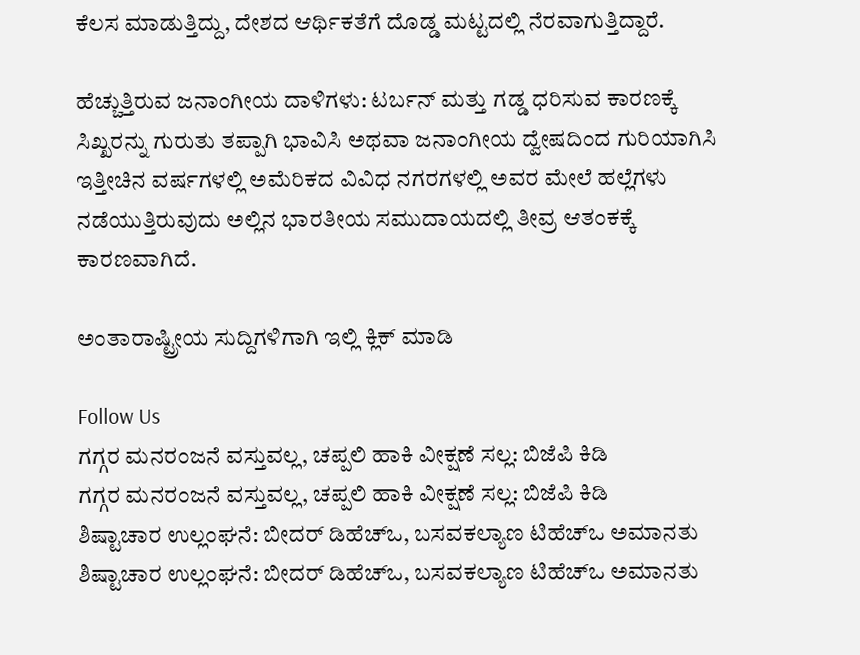ಕೆಲಸ ಮಾಡುತ್ತಿದ್ದು, ದೇಶದ ಆರ್ಥಿಕತೆಗೆ ದೊಡ್ಡ ಮಟ್ಟದಲ್ಲಿ ನೆರವಾಗುತ್ತಿದ್ದಾರೆ.

ಹೆಚ್ಚುತ್ತಿರುವ ಜನಾಂಗೀಯ ದಾಳಿಗಳು: ಟರ್ಬನ್ ಮತ್ತು ಗಡ್ಡ ಧರಿಸುವ ಕಾರಣಕ್ಕೆ ಸಿಖ್ಖರನ್ನು ಗುರುತು ತಪ್ಪಾಗಿ ಭಾವಿಸಿ ಅಥವಾ ಜನಾಂಗೀಯ ದ್ವೇಷದಿಂದ ಗುರಿಯಾಗಿಸಿ ಇತ್ತೀಚಿನ ವರ್ಷಗಳಲ್ಲಿ ಅಮೆರಿಕದ ವಿವಿಧ ನಗರಗಳಲ್ಲಿ ಅವರ ಮೇಲೆ ಹಲ್ಲೆಗಳು ನಡೆಯುತ್ತಿರುವುದು ಅಲ್ಲಿನ ಭಾರತೀಯ ಸಮುದಾಯದಲ್ಲಿ ತೀವ್ರ ಆತಂಕಕ್ಕೆ ಕಾರಣವಾಗಿದೆ.

ಅಂತಾರಾಷ್ಟ್ರೀಯ ಸುದ್ದಿಗಳಿಗಾಗಿ ಇಲ್ಲಿ ಕ್ಲಿಕ್ ಮಾಡಿ

Follow Us
ಗಗ್ಗರ ಮನರಂಜನೆ ವಸ್ತುವಲ್ಲ, ಚಪ್ಪಲಿ ಹಾಕಿ ವೀಕ್ಷಣೆ ಸಲ್ಲ: ಬಿಜೆಪಿ ಕಿಡಿ
ಗಗ್ಗರ ಮನರಂಜನೆ ವಸ್ತುವಲ್ಲ, ಚಪ್ಪಲಿ ಹಾಕಿ ವೀಕ್ಷಣೆ ಸಲ್ಲ: ಬಿಜೆಪಿ ಕಿಡಿ
ಶಿಷ್ಟಾಚಾರ ಉಲ್ಲಂಘನೆ: ಬೀದರ್ ಡಿಹೆಚ್ಒ, ಬಸವಕಲ್ಯಾಣ ಟಿಹೆಚ್ಒ ಅಮಾನತು
ಶಿಷ್ಟಾಚಾರ ಉಲ್ಲಂಘನೆ: ಬೀದರ್ ಡಿಹೆಚ್ಒ, ಬಸವಕಲ್ಯಾಣ ಟಿಹೆಚ್ಒ ಅಮಾನತು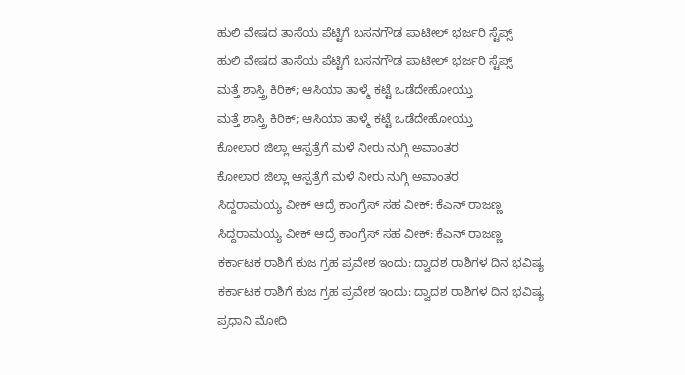ಹುಲಿ ವೇಷದ ತಾಸೆಯ ಪೆಟ್ಟಿಗೆ ಬಸನಗೌಡ ಪಾಟೀಲ್ ಭರ್ಜರಿ ಸ್ಟೆಪ್ಸ್
ಹುಲಿ ವೇಷದ ತಾಸೆಯ ಪೆಟ್ಟಿಗೆ ಬಸನಗೌಡ ಪಾಟೀಲ್ ಭರ್ಜರಿ ಸ್ಟೆಪ್ಸ್
ಮತ್ತೆ ಶಾಸ್ತ್ರಿ ಕಿರಿಕ್; ಆಸಿಯಾ ತಾಳ್ಮೆ ಕಟ್ಟೆ ಒಡೆದೇಹೋಯ್ತು
ಮತ್ತೆ ಶಾಸ್ತ್ರಿ ಕಿರಿಕ್; ಆಸಿಯಾ ತಾಳ್ಮೆ ಕಟ್ಟೆ ಒಡೆದೇಹೋಯ್ತು
ಕೋಲಾರ ಜಿಲ್ಲಾ ಆಸ್ಪತ್ರೆಗೆ ಮಳೆ ನೀರು ನುಗ್ಗಿ ಅವಾಂತರ
ಕೋಲಾರ ಜಿಲ್ಲಾ ಆಸ್ಪತ್ರೆಗೆ ಮಳೆ ನೀರು ನುಗ್ಗಿ ಅವಾಂತರ
ಸಿದ್ದರಾಮಯ್ಯ ವೀಕ್ ಆದ್ರೆ ಕಾಂಗ್ರೆಸ್ ಸಹ ವೀಕ್: ಕೆಎನ್ ರಾಜಣ್ಣ
ಸಿದ್ದರಾಮಯ್ಯ ವೀಕ್ ಆದ್ರೆ ಕಾಂಗ್ರೆಸ್ ಸಹ ವೀಕ್: ಕೆಎನ್ ರಾಜಣ್ಣ
ಕರ್ಕಾಟಕ ರಾಶಿಗೆ ಕುಜ ಗ್ರಹ ಪ್ರವೇಶ ಇಂದು: ದ್ವಾದಶ ರಾಶಿಗಳ ದಿನ ಭವಿಷ್ಯ
ಕರ್ಕಾಟಕ ರಾಶಿಗೆ ಕುಜ ಗ್ರಹ ಪ್ರವೇಶ ಇಂದು: ದ್ವಾದಶ ರಾಶಿಗಳ ದಿನ ಭವಿಷ್ಯ
ಪ್ರಧಾನಿ ಮೋದಿ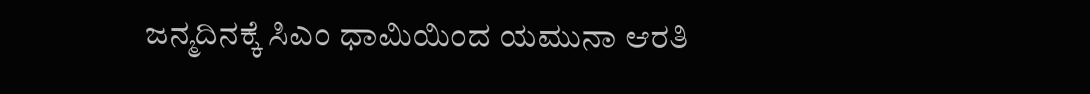ಜನ್ಮದಿನಕ್ಕೆ ಸಿಎಂ ಧಾಮಿಯಿಂದ ಯಮುನಾ ಆರತಿ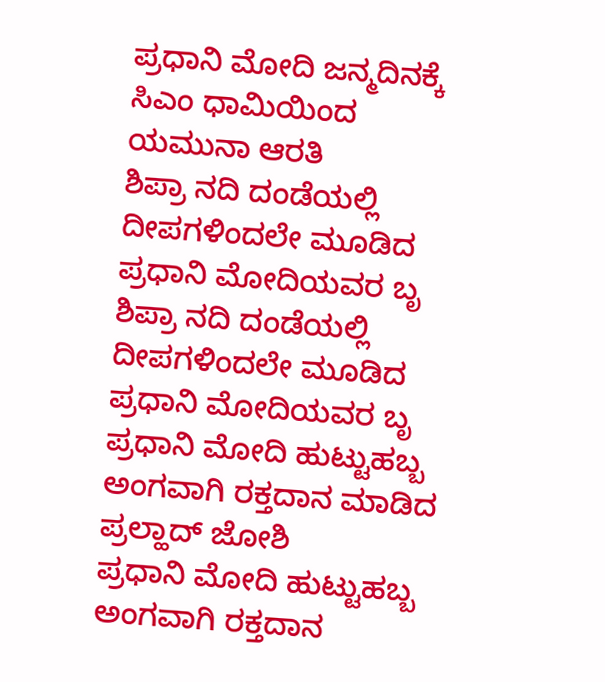ಪ್ರಧಾನಿ ಮೋದಿ ಜನ್ಮದಿನಕ್ಕೆ ಸಿಎಂ ಧಾಮಿಯಿಂದ ಯಮುನಾ ಆರತಿ
ಶಿಪ್ರಾ ನದಿ ದಂಡೆಯಲ್ಲಿ ದೀಪಗಳಿಂದಲೇ ಮೂಡಿದ ಪ್ರಧಾನಿ ಮೋದಿಯವರ ಬೃ
ಶಿಪ್ರಾ ನದಿ ದಂಡೆಯಲ್ಲಿ ದೀಪಗಳಿಂದಲೇ ಮೂಡಿದ ಪ್ರಧಾನಿ ಮೋದಿಯವರ ಬೃ
ಪ್ರಧಾನಿ ಮೋದಿ ಹುಟ್ಟುಹಬ್ಬ ಅಂಗವಾಗಿ ರಕ್ತದಾನ ಮಾಡಿದ ಪ್ರಲ್ಹಾದ್ ಜೋಶಿ
ಪ್ರಧಾನಿ ಮೋದಿ ಹುಟ್ಟುಹಬ್ಬ ಅಂಗವಾಗಿ ರಕ್ತದಾನ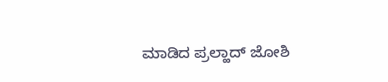ಮಾಡಿದ ಪ್ರಲ್ಹಾದ್ ಜೋಶಿ